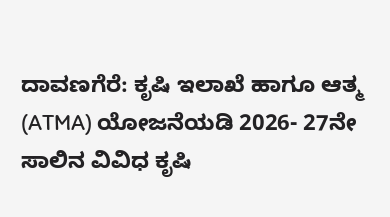ದಾವಣಗೆರೆ: ಕೃಷಿ ಇಲಾಖೆ ಹಾಗೂ ಆತ್ಮ (ATMA) ಯೋಜನೆಯಡಿ 2026- 27ನೇ ಸಾಲಿನ ವಿವಿಧ ಕೃಷಿ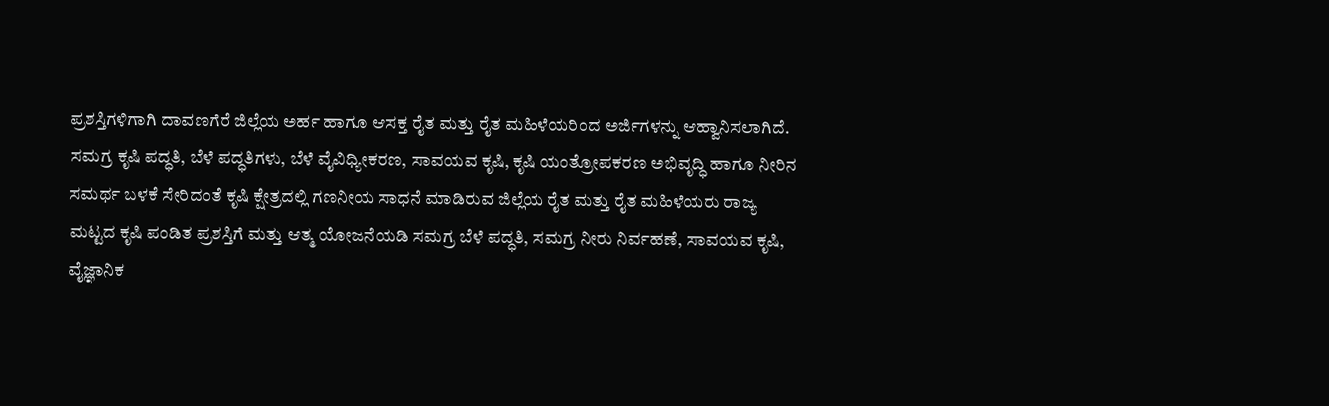ಪ್ರಶಸ್ತಿಗಳಿಗಾಗಿ ದಾವಣಗೆರೆ ಜಿಲ್ಲೆಯ ಅರ್ಹ ಹಾಗೂ ಆಸಕ್ತ ರೈತ ಮತ್ತು ರೈತ ಮಹಿಳೆಯರಿಂದ ಅರ್ಜಿಗಳನ್ನು ಆಹ್ವಾನಿಸಲಾಗಿದೆ.
ಸಮಗ್ರ ಕೃಷಿ ಪದ್ಧತಿ, ಬೆಳೆ ಪದ್ಧತಿಗಳು, ಬೆಳೆ ವೈವಿಧ್ಯೀಕರಣ, ಸಾವಯವ ಕೃಷಿ, ಕೃಷಿ ಯಂತ್ರೋಪಕರಣ ಅಭಿವೃದ್ಧಿ ಹಾಗೂ ನೀರಿನ ಸಮರ್ಥ ಬಳಕೆ ಸೇರಿದಂತೆ ಕೃಷಿ ಕ್ಷೇತ್ರದಲ್ಲಿ ಗಣನೀಯ ಸಾಧನೆ ಮಾಡಿರುವ ಜಿಲ್ಲೆಯ ರೈತ ಮತ್ತು ರೈತ ಮಹಿಳೆಯರು ರಾಜ್ಯ ಮಟ್ಟದ ಕೃಷಿ ಪಂಡಿತ ಪ್ರಶಸ್ತಿಗೆ ಮತ್ತು ಆತ್ಮ ಯೋಜನೆಯಡಿ ಸಮಗ್ರ ಬೆಳೆ ಪದ್ಧತಿ, ಸಮಗ್ರ ನೀರು ನಿರ್ವಹಣೆ, ಸಾವಯವ ಕೃಷಿ, ವೈಜ್ಞಾನಿಕ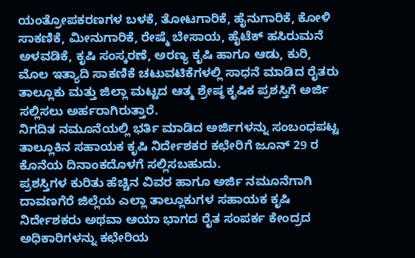ಯಂತ್ರೋಪಕರಣಗಳ ಬಳಕೆ, ತೋಟಗಾರಿಕೆ, ಹೈನುಗಾರಿಕೆ, ಕೋಳಿ ಸಾಕಣಿಕೆ, ಮೀನುಗಾರಿಕೆ, ರೇಷ್ಮೆ ಬೇಸಾಯ, ಹೈಟೆಕ್ ಹಸಿರುಮನೆ ಅಳವಡಿಕೆ, ಕೃಷಿ ಸಂಸ್ಕರಣೆ, ಅರಣ್ಯ ಕೃಷಿ ಹಾಗೂ ಆಡು, ಕುರಿ, ಮೊಲ ಇತ್ಯಾದಿ ಸಾಕಣಿಕೆ ಚಟುವಟಿಕೆಗಳಲ್ಲಿ ಸಾಧನೆ ಮಾಡಿದ ರೈತರು ತಾಲ್ಲೂಕು ಮತ್ತು ಜಿಲ್ಲಾ ಮಟ್ಟದ ಆತ್ಮ ಶ್ರೇಷ್ಠ ಕೃಷಿಕ ಪ್ರಶಸ್ತಿಗೆ ಅರ್ಜಿ ಸಲ್ಲಿಸಲು ಅರ್ಹರಾಗಿರುತ್ತಾರೆ.
ನಿಗದಿತ ನಮೂನೆಯಲ್ಲಿ ಭರ್ತಿ ಮಾಡಿದ ಅರ್ಜಿಗಳನ್ನು ಸಂಬಂಧಪಟ್ಟ ತಾಲ್ಲೂಕಿನ ಸಹಾಯಕ ಕೃಷಿ ನಿರ್ದೇಶಕರ ಕಛೇರಿಗೆ ಜೂನ್ 29 ರ ಕೊನೆಯ ದಿನಾಂಕದೊಳಗೆ ಸಲ್ಲಿಸಬಹುದು.
ಪ್ರಶಸ್ತಿಗಳ ಕುರಿತು ಹೆಚ್ಚಿನ ವಿವರ ಹಾಗೂ ಅರ್ಜಿ ನಮೂನೆಗಾಗಿ ದಾವಣಗೆರೆ ಜಿಲ್ಲೆಯ ಎಲ್ಲಾ ತಾಲ್ಲೂಕುಗಳ ಸಹಾಯಕ ಕೃಷಿ ನಿರ್ದೇಶಕರು ಅಥವಾ ಆಯಾ ಭಾಗದ ರೈತ ಸಂಪರ್ಕ ಕೇಂದ್ರದ ಅಧಿಕಾರಿಗಳನ್ನು ಕಛೇರಿಯ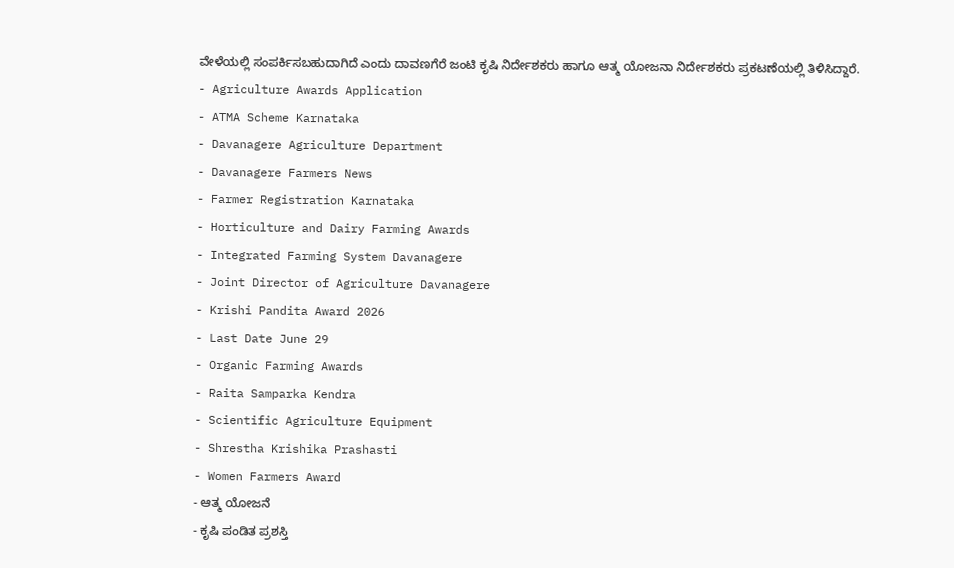ವೇಳೆಯಲ್ಲಿ ಸಂಪರ್ಕಿಸಬಹುದಾಗಿದೆ ಎಂದು ದಾವಣಗೆರೆ ಜಂಟಿ ಕೃಷಿ ನಿರ್ದೇಶಕರು ಹಾಗೂ ಆತ್ಮ ಯೋಜನಾ ನಿರ್ದೇಶಕರು ಪ್ರಕಟಣೆಯಲ್ಲಿ ತಿಳಿಸಿದ್ದಾರೆ.
- Agriculture Awards Application
- ATMA Scheme Karnataka
- Davanagere Agriculture Department
- Davanagere Farmers News
- Farmer Registration Karnataka
- Horticulture and Dairy Farming Awards
- Integrated Farming System Davanagere
- Joint Director of Agriculture Davanagere
- Krishi Pandita Award 2026
- Last Date June 29
- Organic Farming Awards
- Raita Samparka Kendra
- Scientific Agriculture Equipment
- Shrestha Krishika Prashasti
- Women Farmers Award
- ಆತ್ಮ ಯೋಜನೆ
- ಕೃಷಿ ಪಂಡಿತ ಪ್ರಶಸ್ತಿ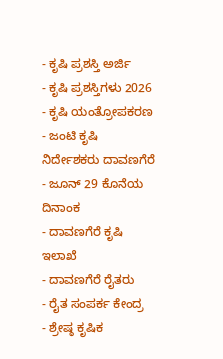- ಕೃಷಿ ಪ್ರಶಸ್ತಿ ಅರ್ಜಿ
- ಕೃಷಿ ಪ್ರಶಸ್ತಿಗಳು 2026
- ಕೃಷಿ ಯಂತ್ರೋಪಕರಣ
- ಜಂಟಿ ಕೃಷಿ ನಿರ್ದೇಶಕರು ದಾವಣಗೆರೆ
- ಜೂನ್ 29 ಕೊನೆಯ ದಿನಾಂಕ
- ದಾವಣಗೆರೆ ಕೃಷಿ ಇಲಾಖೆ
- ದಾವಣಗೆರೆ ರೈತರು
- ರೈತ ಸಂಪರ್ಕ ಕೇಂದ್ರ
- ಶ್ರೇಷ್ಠ ಕೃಷಿಕ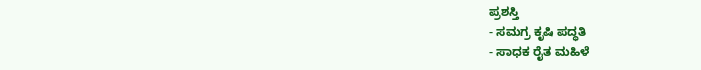ಪ್ರಶಸ್ತಿ
- ಸಮಗ್ರ ಕೃಷಿ ಪದ್ಧತಿ
- ಸಾಧಕ ರೈತ ಮಹಿಳೆ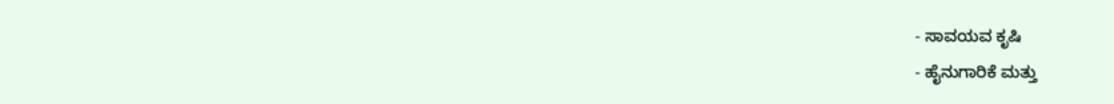- ಸಾವಯವ ಕೃಷಿ
- ಹೈನುಗಾರಿಕೆ ಮತ್ತು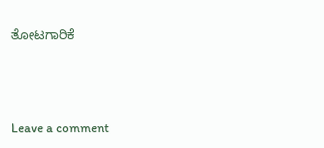ತೋಟಗಾರಿಕೆ





Leave a comment